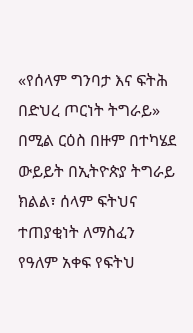«የሰላም ግንባታ እና ፍትሕ በድህረ ጦርነት ትግራይ» በሚል ርዕስ በዙም በተካሄደ ውይይት በኢትዮጵያ ትግራይ ክልል፣ ሰላም ፍትህና ተጠያቂነት ለማስፈን የዓለም አቀፍ የፍትህ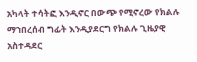አካላት ተሳትፎ እንዲኖር በውጭ የሚኖረው የክልሉ ማኀበረሰብ ግፊት እንዲያደርግ የክልሉ ጊዜያዊ አስተዳደር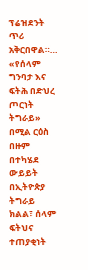ፕሬዝደንት ጥሪ አቅርበዋል።…
«የሰላም ግንባታ እና ፍትሕ በድህረ ጦርነት ትግራይ» በሚል ርዕስ በዙም በተካሄደ ውይይት በኢትዮጵያ ትግራይ ክልል፣ ሰላም ፍትህና ተጠያቂነት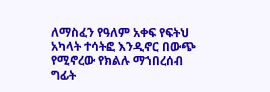ለማስፈን የዓለም አቀፍ የፍትህ አካላት ተሳትፎ እንዲኖር በውጭ የሚኖረው የክልሉ ማኀበረሰብ ግፊት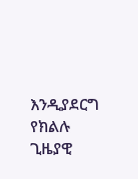እንዲያደርግ የክልሉ ጊዜያዊ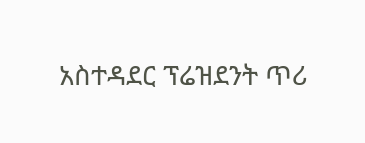አስተዳደር ፕሬዝደንት ጥሪ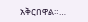አቅርበዋል።…